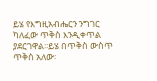ይሄ የእግዚአብሔርን ንግገር ካለፈው ጥቅስ እንዲቀጥል ያደርገዋል፡፡ይሄ በጥቅስ ውስጥ ጥቅስ አለው፡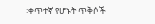፡ቀጥተኛ የሆኑት ጥቅሶች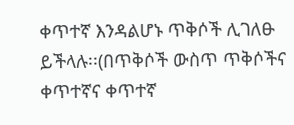ቀጥተኛ እንዳልሆኑ ጥቅሶች ሊገለፁ ይችላሉ፡፡(በጥቅሶች ውስጥ ጥቅሶችና ቀጥተኛና ቀጥተኛ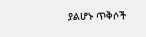ያልሆኑ ጥቅሶች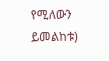የሚለውን ይመልከቱ)